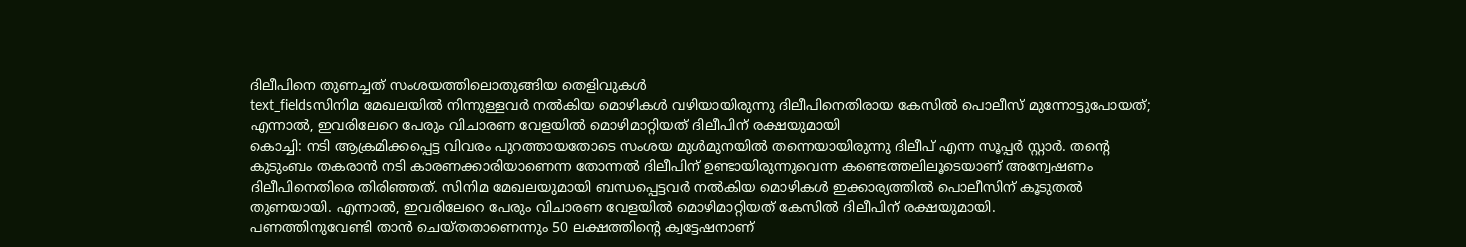ദിലീപിനെ തുണച്ചത് സംശയത്തിലൊതുങ്ങിയ തെളിവുകൾ
text_fieldsസിനിമ മേഖലയിൽ നിന്നുള്ളവർ നൽകിയ മൊഴികൾ വഴിയായിരുന്നു ദിലീപിനെതിരായ കേസിൽ പൊലീസ് മുന്നോട്ടുപോയത്; എന്നാൽ, ഇവരിലേറെ പേരും വിചാരണ വേളയിൽ മൊഴിമാറ്റിയത് ദിലീപിന് രക്ഷയുമായി
കൊച്ചി: നടി ആക്രമിക്കപ്പെട്ട വിവരം പുറത്തായതോടെ സംശയ മുൾമുനയിൽ തന്നെയായിരുന്നു ദിലീപ് എന്ന സൂപ്പർ സ്റ്റാർ. തന്റെ കുടുംബം തകരാൻ നടി കാരണക്കാരിയാണെന്ന തോന്നൽ ദിലീപിന് ഉണ്ടായിരുന്നുവെന്ന കണ്ടെത്തലിലൂടെയാണ് അന്വേഷണം ദിലീപിനെതിരെ തിരിഞ്ഞത്. സിനിമ മേഖലയുമായി ബന്ധപ്പെട്ടവർ നൽകിയ മൊഴികൾ ഇക്കാര്യത്തിൽ പൊലീസിന് കൂടുതൽ തുണയായി. എന്നാൽ, ഇവരിലേറെ പേരും വിചാരണ വേളയിൽ മൊഴിമാറ്റിയത് കേസിൽ ദിലീപിന് രക്ഷയുമായി.
പണത്തിനുവേണ്ടി താൻ ചെയ്തതാണെന്നും 50 ലക്ഷത്തിന്റെ ക്വട്ടേഷനാണ്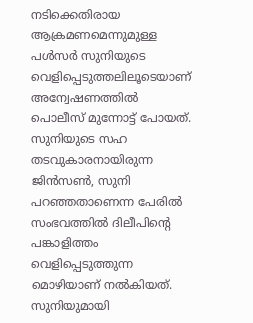നടിക്കെതിരായ ആക്രമണമെന്നുമുള്ള പൾസർ സുനിയുടെ വെളിപ്പെടുത്തലിലൂടെയാണ് അന്വേഷണത്തിൽ പൊലീസ് മുന്നോട്ട് പോയത്. സുനിയുടെ സഹ തടവുകാരനായിരുന്ന ജിൻസൺ, സുനി പറഞ്ഞതാണെന്ന പേരിൽ സംഭവത്തിൽ ദിലീപിന്റെ പങ്കാളിത്തം വെളിപ്പെടുത്തുന്ന മൊഴിയാണ് നൽകിയത്. സുനിയുമായി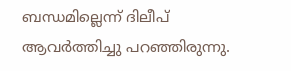ബന്ധമില്ലെന്ന് ദിലീപ് ആവർത്തിച്ചു പറഞ്ഞിരുന്നു.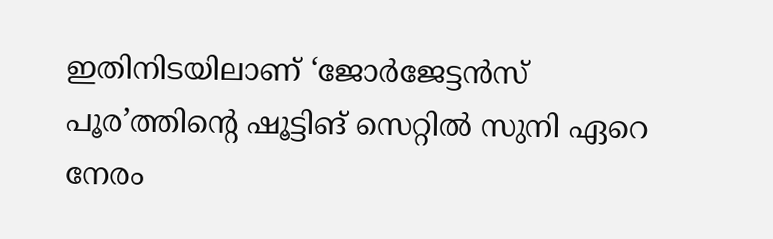ഇതിനിടയിലാണ് ‘ജോർജേട്ടൻസ് പൂര’ത്തിന്റെ ഷൂട്ടിങ് സെറ്റിൽ സുനി ഏറെ നേരം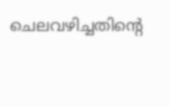ചെലവഴിച്ചതിന്റെ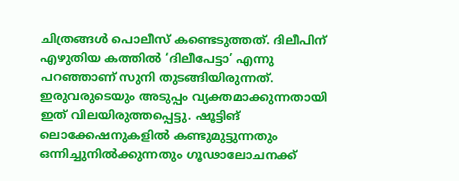ചിത്രങ്ങൾ പൊലീസ് കണ്ടെടുത്തത്. ദിലീപിന് എഴുതിയ കത്തിൽ ‘ദിലീപേട്ടാ’ എന്നു പറഞ്ഞാണ് സുനി തുടങ്ങിയിരുന്നത്. ഇരുവരുടെയും അടുപ്പം വ്യക്തമാക്കുന്നതായി ഇത് വിലയിരുത്തപ്പെട്ടു. ഷൂട്ടിങ് ലൊക്കേഷനുകളിൽ കണ്ടുമുട്ടുന്നതും ഒന്നിച്ചുനിൽക്കുന്നതും ഗൂഢാലോചനക്ക്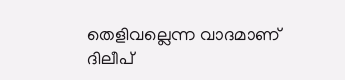തെളിവല്ലെന്ന വാദമാണ് ദിലീപ്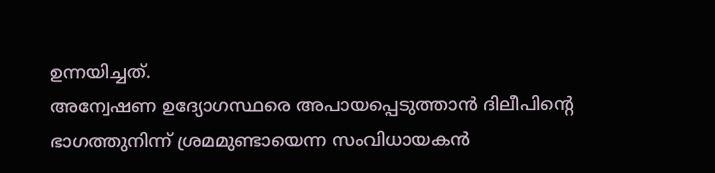ഉന്നയിച്ചത്.
അന്വേഷണ ഉദ്യോഗസ്ഥരെ അപായപ്പെടുത്താൻ ദിലീപിന്റെ ഭാഗത്തുനിന്ന് ശ്രമമുണ്ടായെന്ന സംവിധായകൻ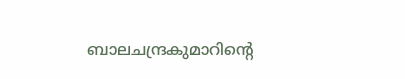ബാലചന്ദ്രകുമാറിന്റെ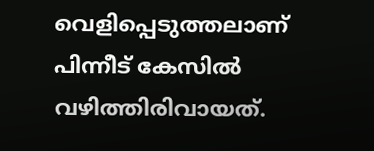വെളിപ്പെടുത്തലാണ് പിന്നീട് കേസിൽ വഴിത്തിരിവായത്.